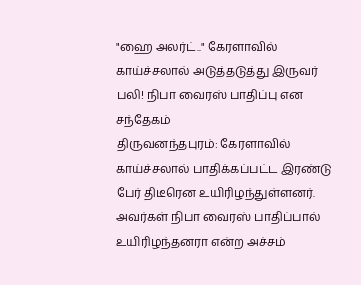"ஹை அலர்ட்.." கேரளாவில் காய்ச்சலால் அடுத்தடுத்து இருவர் பலி! நிபா வைரஸ் பாதிப்பு என சந்தேகம்
திருவனந்தபுரம்: கேரளாவில் காய்ச்சலால் பாதிக்கப்பட்ட இரண்டு பேர் திடீரென உயிரிழந்துள்ளனர். அவர்கள் நிபா வைரஸ் பாதிப்பால் உயிரிழந்தனரா என்ற அச்சம்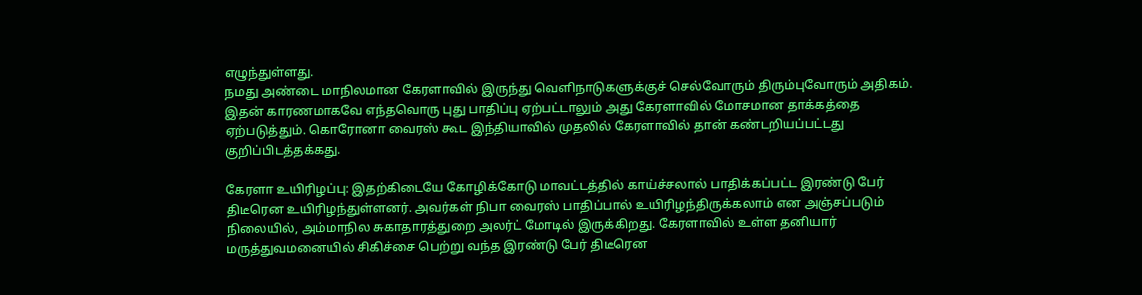எழுந்துள்ளது.
நமது அண்டை மாநிலமான கேரளாவில் இருந்து வெளிநாடுகளுக்குச் செல்வோரும் திரும்புவோரும் அதிகம். இதன் காரணமாகவே எந்தவொரு புது பாதிப்பு ஏற்பட்டாலும் அது கேரளாவில் மோசமான தாக்கத்தை ஏற்படுத்தும். கொரோனா வைரஸ் கூட இந்தியாவில் முதலில் கேரளாவில் தான் கண்டறியப்பட்டது குறிப்பிடத்தக்கது.

கேரளா உயிரிழப்பு: இதற்கிடையே கோழிக்கோடு மாவட்டத்தில் காய்ச்சலால் பாதிக்கப்பட்ட இரண்டு பேர் திடீரென உயிரிழந்துள்ளனர். அவர்கள் நிபா வைரஸ் பாதிப்பால் உயிரிழந்திருக்கலாம் என அஞ்சப்படும் நிலையில், அம்மாநில சுகாதாரத்துறை அலர்ட் மோடில் இருக்கிறது. கேரளாவில் உள்ள தனியார் மருத்துவமனையில் சிகிச்சை பெற்று வந்த இரண்டு பேர் திடீரென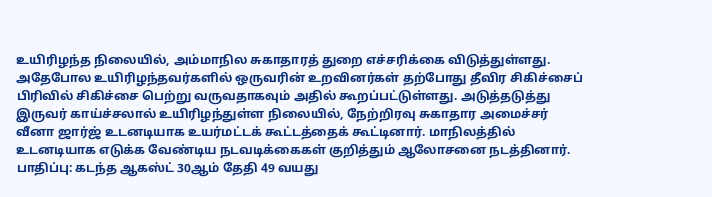உயிரிழந்த நிலையில், அம்மாநில சுகாதாரத் துறை எச்சரிக்கை விடுத்துள்ளது.
அதேபோல உயிரிழந்தவர்களில் ஒருவரின் உறவினர்கள் தற்போது தீவிர சிகிச்சைப் பிரிவில் சிகிச்சை பெற்று வருவதாகவும் அதில் கூறப்பட்டுள்ளது. அடுத்தடுத்து இருவர் காய்ச்சலால் உயிரிழந்துள்ள நிலையில், நேற்றிரவு சுகாதார அமைச்சர் வீனா ஜார்ஜ் உடனடியாக உயர்மட்டக் கூட்டத்தைக் கூட்டினார். மாநிலத்தில் உடனடியாக எடுக்க வேண்டிய நடவடிக்கைகள் குறித்தும் ஆலோசனை நடத்தினார்.
பாதிப்பு: கடந்த ஆகஸ்ட் 30ஆம் தேதி 49 வயது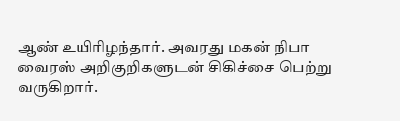ஆண் உயிரிழந்தார். அவரது மகன் நிபா வைரஸ் அறிகுறிகளுடன் சிகிச்சை பெற்று வருகிறார்.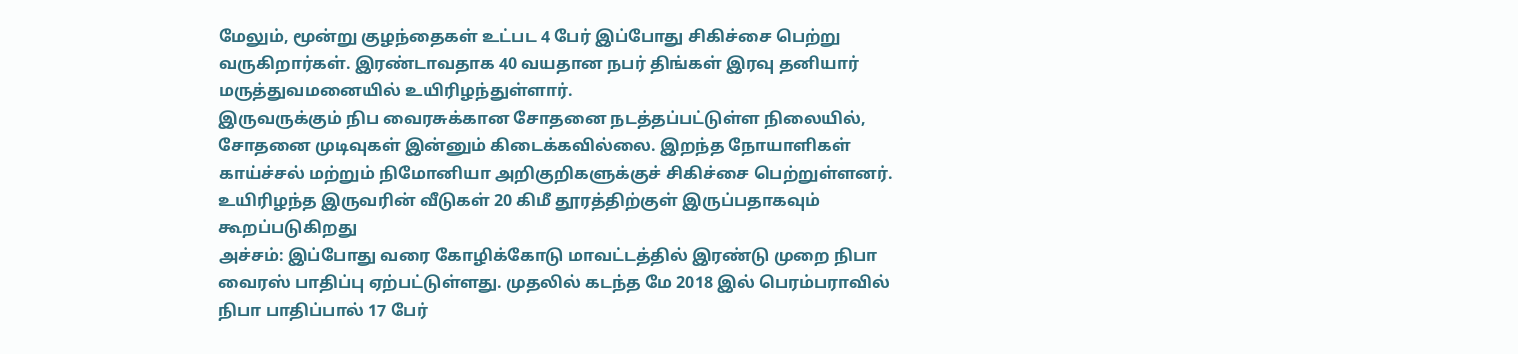மேலும், மூன்று குழந்தைகள் உட்பட 4 பேர் இப்போது சிகிச்சை பெற்று வருகிறார்கள். இரண்டாவதாக 40 வயதான நபர் திங்கள் இரவு தனியார் மருத்துவமனையில் உயிரிழந்துள்ளார்.
இருவருக்கும் நிப வைரசுக்கான சோதனை நடத்தப்பட்டுள்ள நிலையில், சோதனை முடிவுகள் இன்னும் கிடைக்கவில்லை. இறந்த நோயாளிகள் காய்ச்சல் மற்றும் நிமோனியா அறிகுறிகளுக்குச் சிகிச்சை பெற்றுள்ளனர். உயிரிழந்த இருவரின் வீடுகள் 20 கிமீ தூரத்திற்குள் இருப்பதாகவும் கூறப்படுகிறது
அச்சம்: இப்போது வரை கோழிக்கோடு மாவட்டத்தில் இரண்டு முறை நிபா வைரஸ் பாதிப்பு ஏற்பட்டுள்ளது. முதலில் கடந்த மே 2018 இல் பெரம்பராவில் நிபா பாதிப்பால் 17 பேர்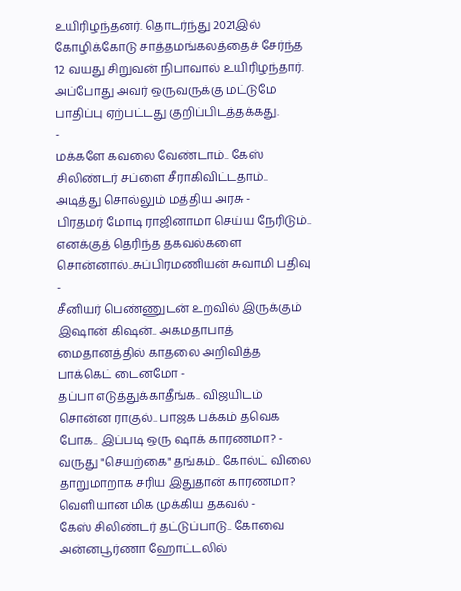உயிரிழந்தனர். தொடர்ந்து 2021இல் கோழிக்கோடு சாத்தமங்கலத்தைச் சேர்ந்த 12 வயது சிறுவன் நிபாவால் உயிரிழந்தார். அப்போது அவர் ஒருவருக்கு மட்டுமே பாதிப்பு ஏற்பட்டது குறிப்பிடத்தக்கது.
-
மக்களே கவலை வேண்டாம்.. கேஸ் சிலிண்டர் சப்ளை சீராகிவிட்டதாம்.. அடித்து சொல்லும் மத்திய அரசு -
பிரதமர் மோடி ராஜினாமா செய்ய நேரிடும்.. எனக்குத் தெரிந்த தகவல்களை சொன்னால்..சுப்பிரமணியன் சுவாமி பதிவு -
சீனியர் பெண்ணுடன் உறவில் இருக்கும் இஷான் கிஷன்.. அகமதாபாத் மைதானத்தில் காதலை அறிவித்த பாக்கெட் டைனமோ -
தப்பா எடுத்துக்காதீங்க.. விஜயிடம் சொன்ன ராகுல்.. பாஜக பக்கம் தவெக போக.. இப்படி ஒரு ஷாக் காரணமா? -
வருது "செயற்கை" தங்கம்.. கோல்ட் விலை தாறுமாறாக சரிய இதுதான் காரணமா? வெளியான மிக முக்கிய தகவல் -
கேஸ் சிலிண்டர் தட்டுப்பாடு.. கோவை அன்னபூர்ணா ஹோட்டலில்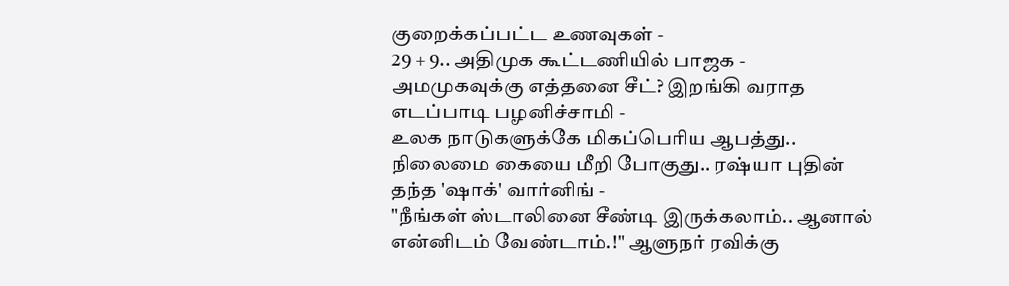குறைக்கப்பட்ட உணவுகள் -
29 + 9.. அதிமுக கூட்டணியில் பாஜக - அமமுகவுக்கு எத்தனை சீட்? இறங்கி வராத எடப்பாடி பழனிச்சாமி -
உலக நாடுகளுக்கே மிகப்பெரிய ஆபத்து.. நிலைமை கையை மீறி போகுது.. ரஷ்யா புதின் தந்த 'ஷாக்' வார்னிங் -
"நீங்கள் ஸ்டாலினை சீண்டி இருக்கலாம்.. ஆனால் என்னிடம் வேண்டாம்.!" ஆளுநர் ரவிக்கு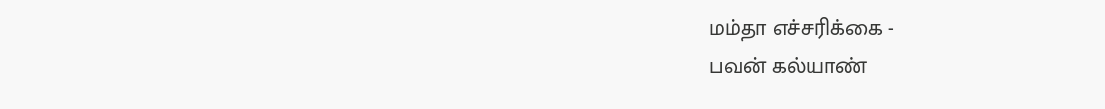மம்தா எச்சரிக்கை -
பவன் கல்யாண்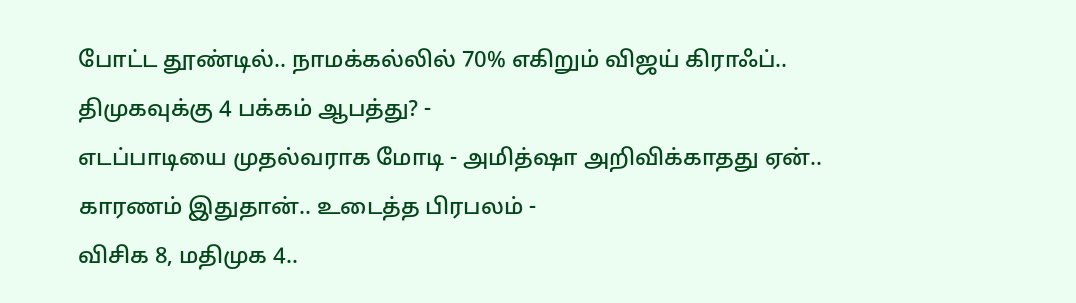போட்ட தூண்டில்.. நாமக்கல்லில் 70% எகிறும் விஜய் கிராஃப்.. திமுகவுக்கு 4 பக்கம் ஆபத்து? -
எடப்பாடியை முதல்வராக மோடி - அமித்ஷா அறிவிக்காதது ஏன்.. காரணம் இதுதான்.. உடைத்த பிரபலம் -
விசிக 8, மதிமுக 4..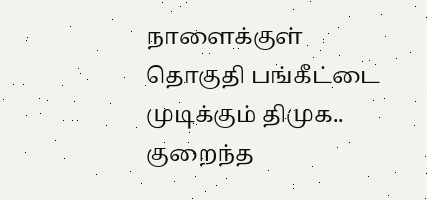நாளைக்குள் தொகுதி பங்கீட்டை முடிக்கும் திமுக.. குறைந்த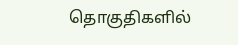தொகுதிகளில்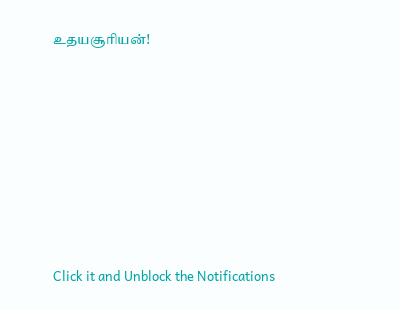உதயசூரியன்!












Click it and Unblock the Notifications